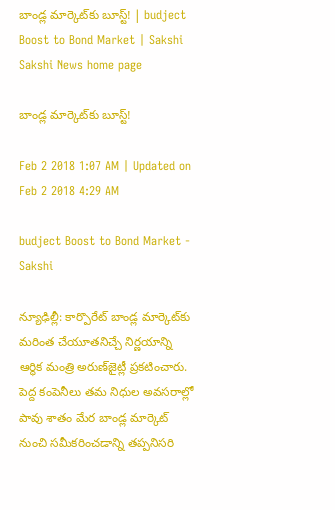బాండ్ల మార్కెట్‌కు బూస్ట్‌! | budject Boost to Bond Market | Sakshi
Sakshi News home page

బాండ్ల మార్కెట్‌కు బూస్ట్‌!

Feb 2 2018 1:07 AM | Updated on Feb 2 2018 4:29 AM

budject Boost to Bond Market - Sakshi

న్యూఢిల్లీ: కార్పొరేట్‌ బాండ్ల మార్కెట్‌కు మరింత చేయూతనిచ్చే నిర్ణయాన్ని ఆర్థిక మంత్రి అరుణ్‌జైట్లీ ప్రకటించారు. పెద్ద కంపెనీలు తమ నిధుల అవసరాల్లో పావు శాతం మేర బాండ్ల మార్కెట్‌ నుంచి సమీకరించడాన్ని తప్పనిసరి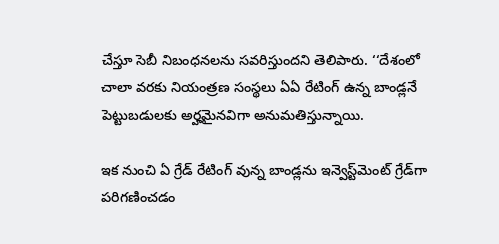చేస్తూ సెబీ నిబంధనలను సవరిస్తుందని తెలిపారు. ‘‘దేశంలో చాలా వరకు నియంత్రణ సంస్థలు ఏఏ రేటింగ్‌ ఉన్న బాండ్లనే పెట్టుబడులకు అర్హమైనవిగా అనుమతిస్తున్నాయి.

ఇక నుంచి ఏ గ్రేడ్‌ రేటింగ్‌ వున్న బాండ్లను ఇన్వెస్ట్‌మెంట్‌ గ్రేడ్‌గా పరిగణించడం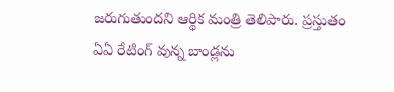జరుగుతుందని ఆర్థిక మంత్రి తెలిపారు. ప్రస్తుతం ఏఏ రేటింగ్‌ వున్న బాండ్లను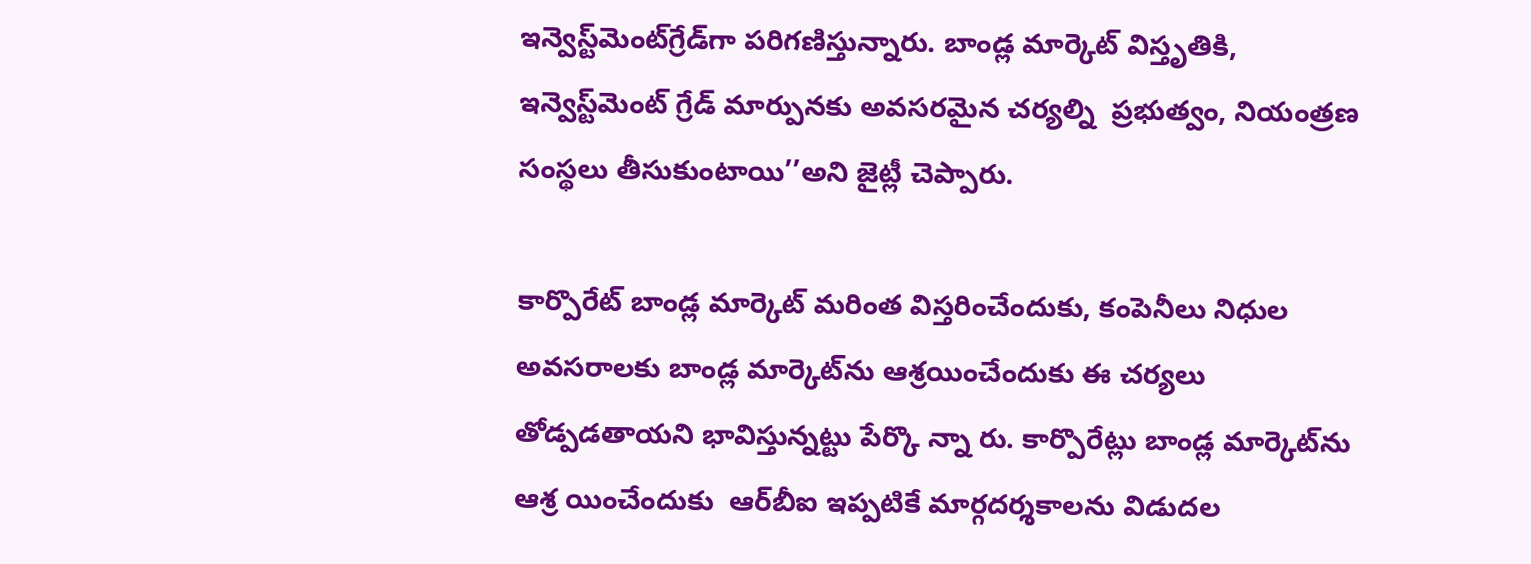ఇన్వెస్ట్‌మెంట్‌గ్రేడ్‌గా పరిగణిస్తున్నారు. బాండ్ల మార్కెట్‌ విస్తృతికి, ఇన్వెస్ట్‌మెంట్‌ గ్రేడ్‌ మార్పునకు అవసరమైన చర్యల్ని  ప్రభుత్వం, నియంత్రణ సంస్థలు తీసుకుంటాయి’’అని జైట్లీ చెప్పారు.

కార్పొరేట్‌ బాండ్ల మార్కెట్‌ మరింత విస్తరించేందుకు, కంపెనీలు నిధుల అవసరాలకు బాండ్ల మార్కెట్‌ను ఆశ్రయించేందుకు ఈ చర్యలు తోడ్పడతాయని భావిస్తున్నట్టు పేర్కొ న్నా రు. కార్పొరేట్లు బాండ్ల మార్కెట్‌ను ఆశ్ర యించేందుకు  ఆర్‌బీఐ ఇప్పటికే మార్గదర్శకాలను విడుదల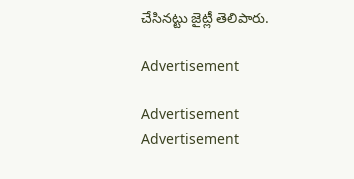చేసినట్టు జైట్లీ తెలిపారు.

Advertisement

Advertisement
Advertisement